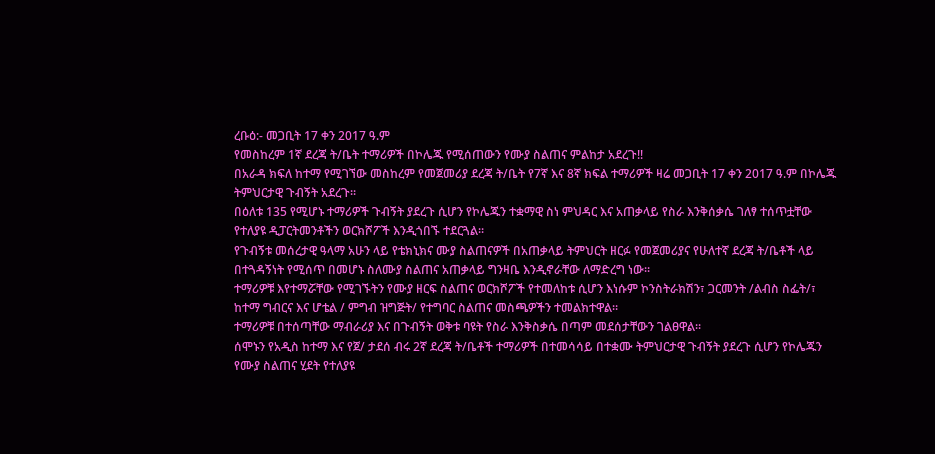ረቡዕ:- መጋቢት 17 ቀን 2017 ዓ.ም
የመስከረም 1ኛ ደረጃ ት/ቤት ተማሪዎች በኮሌጁ የሚሰጠውን የሙያ ስልጠና ምልከታ አደረጉ!!
በአራዳ ክፍለ ከተማ የሚገኘው መስከረም የመጀመሪያ ደረጃ ት/ቤት የ7ኛ እና 8ኛ ክፍል ተማሪዎች ዛሬ መጋቢት 17 ቀን 2017 ዓ.ም በኮሌጁ ትምህርታዊ ጉብኝት አደረጉ፡፡
በዕለቱ 135 የሚሆኑ ተማሪዎች ጉብኝት ያደረጉ ሲሆን የኮሌጁን ተቋማዊ ስነ ምህዳር እና አጠቃላይ የስራ እንቅሰቃሴ ገለፃ ተሰጥቷቸው የተለያዩ ዲፓርትመንቶችን ወርክሾፖች እንዲጎበኙ ተደርጓል፡፡
የጉብኝቱ መሰረታዊ ዓላማ አሁን ላይ የቴክኒክና ሙያ ስልጠናዎች በአጠቃላይ ትምህርት ዘርፉ የመጀመሪያና የሁለተኛ ደረጃ ት/ቤቶች ላይ በተጓዳኝነት የሚሰጥ በመሆኑ ስለሙያ ስልጠና አጠቃላይ ግንዛቤ እንዲኖራቸው ለማድረግ ነው፡፡
ተማሪዎቹ እየተማሯቸው የሚገኙትን የሙያ ዘርፍ ስልጠና ወርክሾፖች የተመለከቱ ሲሆን እነሱም ኮንስትራክሽን፣ ጋርመንት /ልብስ ስፌት/፣ ከተማ ግብርና እና ሆቴል / ምግብ ዝግጅት/ የተግባር ስልጠና መስጫዎችን ተመልክተዋል፡፡
ተማሪዎቹ በተሰጣቸው ማብራሪያ እና በጉብኝት ወቅቱ ባዩት የስራ እንቅስቃሴ በጣም መደሰታቸውን ገልፀዋል፡፡
ሰሞኑን የአዲስ ከተማ እና የጀ/ ታደሰ ብሩ 2ኛ ደረጃ ት/ቤቶች ተማሪዎች በተመሳሳይ በተቋሙ ትምህርታዊ ጉብኝት ያደረጉ ሲሆን የኮሌጁን የሙያ ስልጠና ሂደት የተለያዩ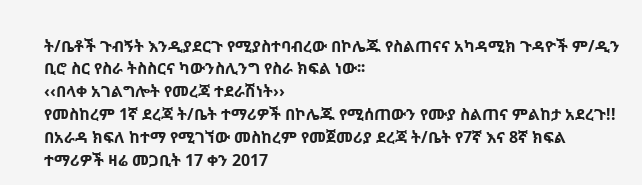ት/ቤቶች ጉብኝት እንዲያደርጉ የሚያስተባብረው በኮሌጁ የስልጠናና አካዳሚክ ጉዳዮች ም/ዲን ቢሮ ስር የስራ ትስስርና ካውንስሊንግ የስራ ክፍል ነው፡፡
‹‹በላቀ አገልግሎት የመረጃ ተደራሽነት››
የመስከረም 1ኛ ደረጃ ት/ቤት ተማሪዎች በኮሌጁ የሚሰጠውን የሙያ ስልጠና ምልከታ አደረጉ!!
በአራዳ ክፍለ ከተማ የሚገኘው መስከረም የመጀመሪያ ደረጃ ት/ቤት የ7ኛ እና 8ኛ ክፍል ተማሪዎች ዛሬ መጋቢት 17 ቀን 2017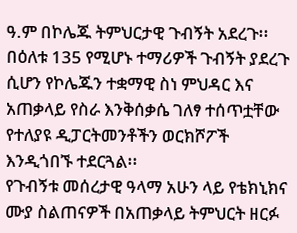ዓ.ም በኮሌጁ ትምህርታዊ ጉብኝት አደረጉ፡፡
በዕለቱ 135 የሚሆኑ ተማሪዎች ጉብኝት ያደረጉ ሲሆን የኮሌጁን ተቋማዊ ስነ ምህዳር እና አጠቃላይ የስራ እንቅሰቃሴ ገለፃ ተሰጥቷቸው የተለያዩ ዲፓርትመንቶችን ወርክሾፖች እንዲጎበኙ ተደርጓል፡፡
የጉብኝቱ መሰረታዊ ዓላማ አሁን ላይ የቴክኒክና ሙያ ስልጠናዎች በአጠቃላይ ትምህርት ዘርፉ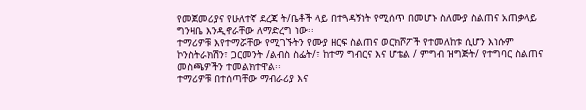የመጀመሪያና የሁለተኛ ደረጃ ት/ቤቶች ላይ በተጓዳኝነት የሚሰጥ በመሆኑ ስለሙያ ስልጠና አጠቃላይ ግንዛቤ እንዲኖራቸው ለማድረግ ነው፡፡
ተማሪዎቹ እየተማሯቸው የሚገኙትን የሙያ ዘርፍ ስልጠና ወርክሾፖች የተመለከቱ ሲሆን እነሱም ኮንስትራክሽን፣ ጋርመንት /ልብስ ስፌት/፣ ከተማ ግብርና እና ሆቴል / ምግብ ዝግጅት/ የተግባር ስልጠና መስጫዎችን ተመልክተዋል፡፡
ተማሪዎቹ በተሰጣቸው ማብራሪያ እና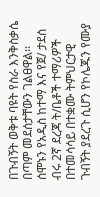በጉብኝት ወቅቱ ባዩት የስራ እንቅስቃሴ በጣም መደሰታቸውን ገልፀዋል፡፡
ሰሞኑን የአዲስ ከተማ እና የጀ/ ታደሰ ብሩ 2ኛ ደረጃ ት/ቤቶች ተማሪዎች በተመሳሳይ በተቋሙ ትምህርታዊ ጉብኝት ያደረጉ ሲሆን የኮሌጁን የሙያ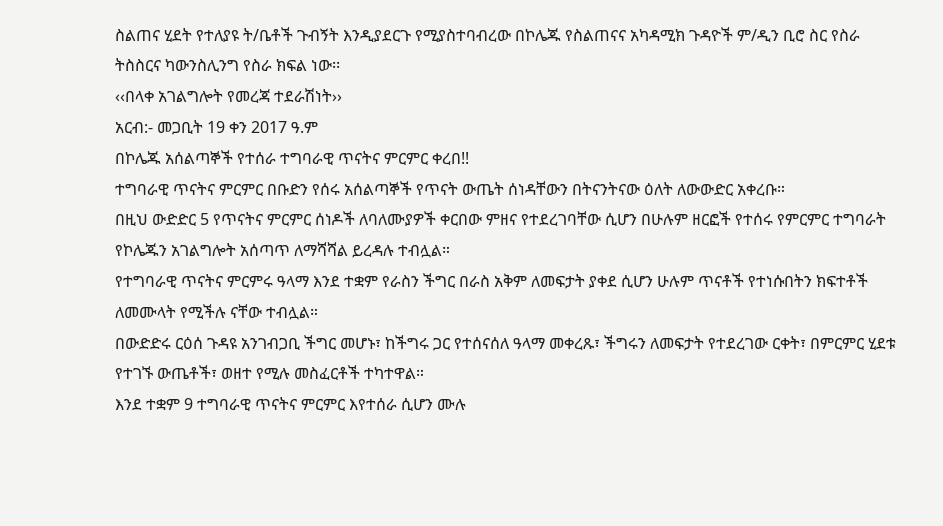ስልጠና ሂደት የተለያዩ ት/ቤቶች ጉብኝት እንዲያደርጉ የሚያስተባብረው በኮሌጁ የስልጠናና አካዳሚክ ጉዳዮች ም/ዲን ቢሮ ስር የስራ ትስስርና ካውንስሊንግ የስራ ክፍል ነው፡፡
‹‹በላቀ አገልግሎት የመረጃ ተደራሽነት››
አርብ:- መጋቢት 19 ቀን 2017 ዓ.ም
በኮሌጁ አሰልጣኞች የተሰራ ተግባራዊ ጥናትና ምርምር ቀረበ!!
ተግባራዊ ጥናትና ምርምር በቡድን የሰሩ አሰልጣኞች የጥናት ውጤት ሰነዳቸውን በትናንትናው ዕለት ለውውድር አቀረቡ።
በዚህ ውድድር 5 የጥናትና ምርምር ሰነዶች ለባለሙያዎች ቀርበው ምዘና የተደረገባቸው ሲሆን በሁሉም ዘርፎች የተሰሩ የምርምር ተግባራት የኮሌጁን አገልግሎት አሰጣጥ ለማሻሻል ይረዳሉ ተብሏል።
የተግባራዊ ጥናትና ምርምሩ ዓላማ እንደ ተቋም የራስን ችግር በራስ አቅም ለመፍታት ያቀደ ሲሆን ሁሉም ጥናቶች የተነሱበትን ክፍተቶች ለመሙላት የሚችሉ ናቸው ተብሏል።
በውድድሩ ርዕሰ ጉዳዩ አንገብጋቢ ችግር መሆኑ፣ ከችግሩ ጋር የተሰናሰለ ዓላማ መቀረጹ፣ ችግሩን ለመፍታት የተደረገው ርቀት፣ በምርምር ሂደቱ የተገኙ ውጤቶች፣ ወዘተ የሚሉ መስፈርቶች ተካተዋል።
እንደ ተቋም 9 ተግባራዊ ጥናትና ምርምር እየተሰራ ሲሆን ሙሉ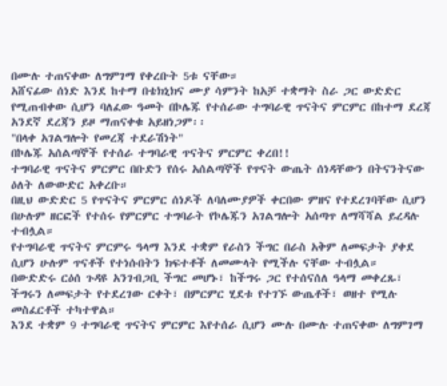በሙሉ ተጠናቀው ለግምገማ የቀረቡት 5ቱ ናቸው።
አሸናፊው ሰነድ እንደ ከተማ በቴክኒክና ሙያ ሳምንት ከአቻ ተቋማት ስራ ጋር ውድድር የሚጠብቀው ሲሆን ባለፈው ዓመት በኮሌጁ የተሰራው ተግባራዊ ጥናትና ምርምር በከተማ ደረጃ አንደኛ ደረጃን ይዞ ማጠናቀቁ አይዘነጋም፡፡
"በላቀ አገልግሎት የመረጃ ተደራሽነት"
በኮሌጁ አሰልጣኞች የተሰራ ተግባራዊ ጥናትና ምርምር ቀረበ!!
ተግባራዊ ጥናትና ምርምር በቡድን የሰሩ አሰልጣኞች የጥናት ውጤት ሰነዳቸውን በትናንትናው ዕለት ለውውድር አቀረቡ።
በዚህ ውድድር 5 የጥናትና ምርምር ሰነዶች ለባለሙያዎች ቀርበው ምዘና የተደረገባቸው ሲሆን በሁሉም ዘርፎች የተሰሩ የምርምር ተግባራት የኮሌጁን አገልግሎት አሰጣጥ ለማሻሻል ይረዳሉ ተብሏል።
የተግባራዊ ጥናትና ምርምሩ ዓላማ እንደ ተቋም የራስን ችግር በራስ አቅም ለመፍታት ያቀደ ሲሆን ሁሉም ጥናቶች የተነሱበትን ክፍተቶች ለመሙላት የሚችሉ ናቸው ተብሏል።
በውድድሩ ርዕሰ ጉዳዩ አንገብጋቢ ችግር መሆኑ፣ ከችግሩ ጋር የተሰናሰለ ዓላማ መቀረጹ፣ ችግሩን ለመፍታት የተደረገው ርቀት፣ በምርምር ሂደቱ የተገኙ ውጤቶች፣ ወዘተ የሚሉ መስፈርቶች ተካተዋል።
እንደ ተቋም 9 ተግባራዊ ጥናትና ምርምር እየተሰራ ሲሆን ሙሉ በሙሉ ተጠናቀው ለግምገማ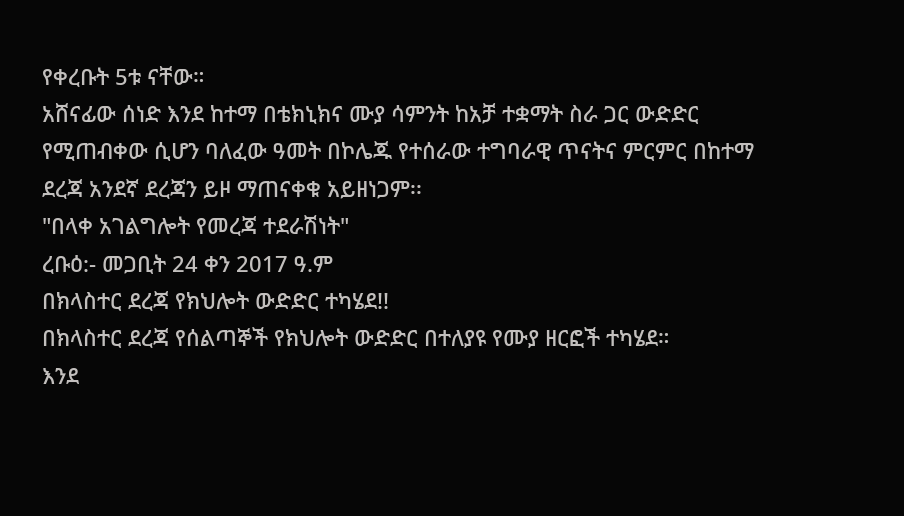የቀረቡት 5ቱ ናቸው።
አሸናፊው ሰነድ እንደ ከተማ በቴክኒክና ሙያ ሳምንት ከአቻ ተቋማት ስራ ጋር ውድድር የሚጠብቀው ሲሆን ባለፈው ዓመት በኮሌጁ የተሰራው ተግባራዊ ጥናትና ምርምር በከተማ ደረጃ አንደኛ ደረጃን ይዞ ማጠናቀቁ አይዘነጋም፡፡
"በላቀ አገልግሎት የመረጃ ተደራሽነት"
ረቡዕ:- መጋቢት 24 ቀን 2017 ዓ.ም
በክላስተር ደረጃ የክህሎት ውድድር ተካሄደ!!
በክላስተር ደረጃ የሰልጣኞች የክህሎት ውድድር በተለያዩ የሙያ ዘርፎች ተካሄደ።
እንደ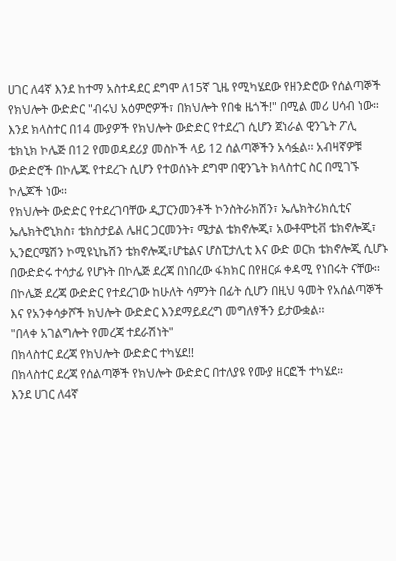ሀገር ለ4ኛ እንደ ከተማ አስተዳደር ደግሞ ለ15ኛ ጊዜ የሚካሄደው የዘንድሮው የሰልጣኞች የክህሎት ውድድር "ብሩህ አዕምሮዎች፣ በክህሎት የበቁ ዜጎች!" በሚል መሪ ሀሳብ ነው።
እንደ ክላስተር በ14 ሙያዎች የክህሎት ውድድር የተደረገ ሲሆን ጀነራል ዊንጌት ፖሊ ቴክኒክ ኮሌጅ በ12 የመወዳደሪያ መስኮች ላይ 12 ሰልጣኞችን አሳፏል፡፡ አብዛኛዎቹ ውድድሮች በኮሌጁ የተደረጉ ሲሆን የተወሰኑት ደግሞ በዊንጌት ክላስተር ስር በሚገኙ ኮሌጆች ነው፡፡
የክህሎት ውድድር የተደረገባቸው ዲፓርንመንቶች ኮንስትራክሽን፣ ኤሌክትሪክሲቲና ኤሌክትሮኒክስ፣ ቴክስታይል ሌዘር ጋርመንት፣ ሜታል ቴክኖሎጂ፣ አውቶሞቲቭ ቴክኖሎጂ፣ ኢንፎርሜሽን ኮሚዩኒኬሽን ቴክኖሎጂ፣ሆቴልና ሆስፒታሊቲ እና ውድ ወርክ ቴክኖሎጂ ሲሆኑ በውድድሩ ተሳታፊ የሆኑት በኮሌጅ ደረጃ በነበረው ፋክክር በየዘርፉ ቀዳሚ የነበሩት ናቸው፡፡
በኮሌጅ ደረጃ ውድድር የተደረገው ከሁለት ሳምንት በፊት ሲሆን በዚህ ዓመት የአሰልጣኞች እና የአንቀሳቃሾች ክህሎት ውድድር እንደማይደረግ መግለፃችን ይታውቋል፡፡
"በላቀ አገልግሎት የመረጃ ተደራሽነት"
በክላስተር ደረጃ የክህሎት ውድድር ተካሄደ!!
በክላስተር ደረጃ የሰልጣኞች የክህሎት ውድድር በተለያዩ የሙያ ዘርፎች ተካሄደ።
እንደ ሀገር ለ4ኛ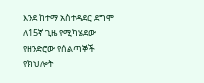እንደ ከተማ አስተዳደር ደግሞ ለ15ኛ ጊዜ የሚካሄደው የዘንድሮው የሰልጣኞች የክህሎት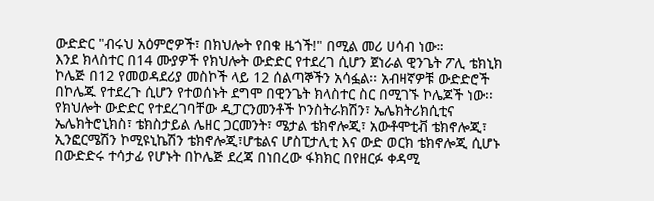ውድድር "ብሩህ አዕምሮዎች፣ በክህሎት የበቁ ዜጎች!" በሚል መሪ ሀሳብ ነው።
እንደ ክላስተር በ14 ሙያዎች የክህሎት ውድድር የተደረገ ሲሆን ጀነራል ዊንጌት ፖሊ ቴክኒክ ኮሌጅ በ12 የመወዳደሪያ መስኮች ላይ 12 ሰልጣኞችን አሳፏል፡፡ አብዛኛዎቹ ውድድሮች በኮሌጁ የተደረጉ ሲሆን የተወሰኑት ደግሞ በዊንጌት ክላስተር ስር በሚገኙ ኮሌጆች ነው፡፡
የክህሎት ውድድር የተደረገባቸው ዲፓርንመንቶች ኮንስትራክሽን፣ ኤሌክትሪክሲቲና ኤሌክትሮኒክስ፣ ቴክስታይል ሌዘር ጋርመንት፣ ሜታል ቴክኖሎጂ፣ አውቶሞቲቭ ቴክኖሎጂ፣ ኢንፎርሜሽን ኮሚዩኒኬሽን ቴክኖሎጂ፣ሆቴልና ሆስፒታሊቲ እና ውድ ወርክ ቴክኖሎጂ ሲሆኑ በውድድሩ ተሳታፊ የሆኑት በኮሌጅ ደረጃ በነበረው ፋክክር በየዘርፉ ቀዳሚ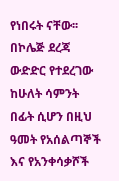የነበሩት ናቸው፡፡
በኮሌጅ ደረጃ ውድድር የተደረገው ከሁለት ሳምንት በፊት ሲሆን በዚህ ዓመት የአሰልጣኞች እና የአንቀሳቃሾች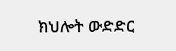ክህሎት ውድድር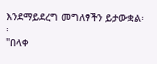እንደማይደረግ መግለፃችን ይታውቋል፡፡
"በላቀ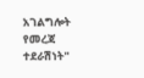አገልግሎት የመረጃ ተደራሽነት"